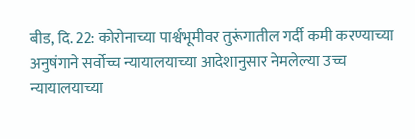बीड, दि. 22: कोरोनाच्या पार्श्वभूमीवर तुरूंगातील गर्दी कमी करण्याच्या अनुषंगाने सर्वोच्च न्यायालयाच्या आदेशानुसार नेमलेल्या उच्च न्यायालयाच्या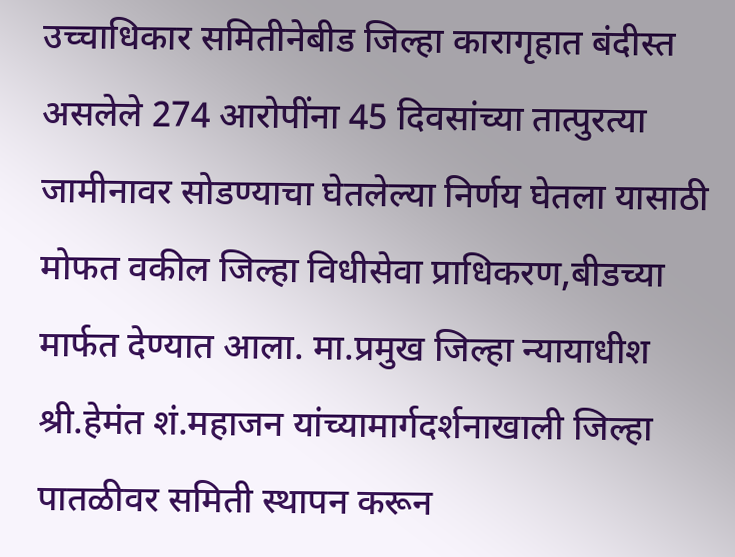उच्चाधिकार समितीनेबीड जिल्हा कारागृहात बंदीस्त असलेले 274 आरोपींना 45 दिवसांच्या तात्पुरत्या जामीनावर सोडण्याचा घेतलेल्या निर्णय घेतला यासाठी मोफत वकील जिल्हा विधीसेवा प्राधिकरण,बीडच्या मार्फत देण्यात आला. मा.प्रमुख जिल्हा न्यायाधीश श्री.हेमंत शं.महाजन यांच्यामार्गदर्शनाखाली जिल्हा पातळीवर समिती स्थापन करून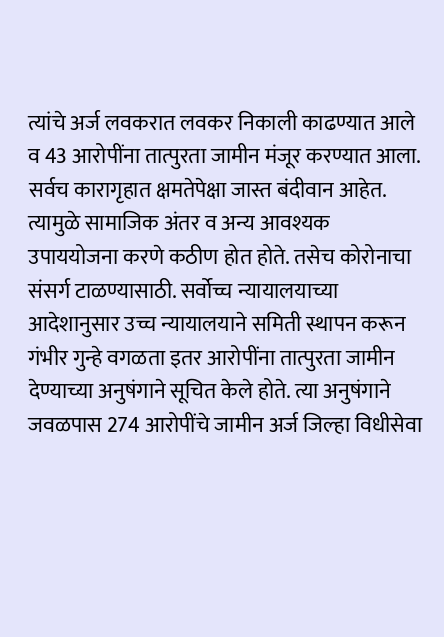त्यांचे अर्ज लवकरात लवकर निकाली काढण्यात आले व 43 आरोपींना तात्पुरता जामीन मंजूर करण्यात आला.
सर्वच कारागृहात क्षमतेपेक्षा जास्त बंदीवान आहेत. त्यामुळे सामाजिक अंतर व अन्य आवश्यक उपाययोजना करणे कठीण होत होते. तसेच कोरोनाचा संसर्ग टाळण्यासाठी. सर्वोच्च न्यायालयाच्या आदेशानुसार उच्च न्यायालयाने समिती स्थापन करून गंभीर गुन्हे वगळता इतर आरोपींना तात्पुरता जामीन देण्याच्या अनुषंगाने सूचित केले होते. त्या अनुषंगाने जवळपास 274 आरोपींचे जामीन अर्ज जिल्हा विधीसेवा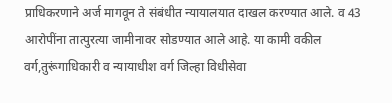प्राधिकरणाने अर्ज मागवून ते संबंधीत न्यायालयात दाखल करण्यात आले. व 43 आरोपींना तात्पुरत्या जामीनावर सोडण्यात आले आहे. या कामी वकील वर्ग,तुरूंगाधिकारी व न्यायाधीश वर्ग जिल्हा विधीसेवा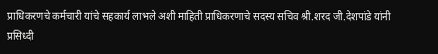प्राधिकरणचे कर्मचारी यांचे सहकार्य लाभले अशी माहिती प्राधिकरणाचे सदस्य सचिव श्री.शरद जी.देशपांडे यांनी प्रसिध्दी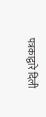पत्रकाद्वारे दिली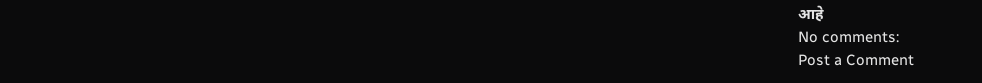आहे
No comments:
Post a Comment